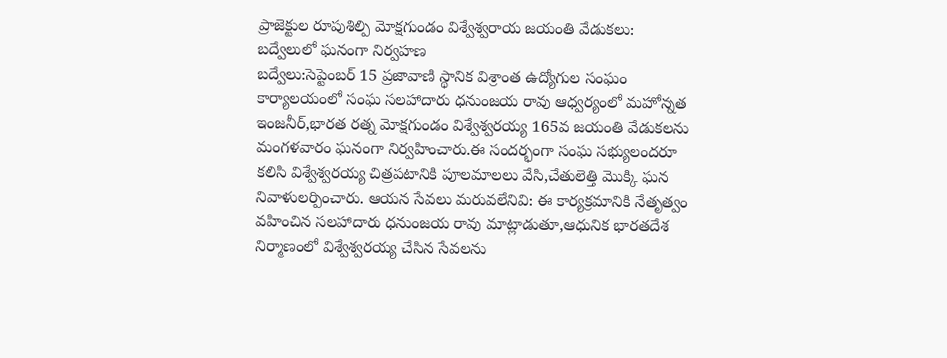ప్రాజెక్టుల రూపుశిల్పి మోక్షగుండం విశ్వేశ్వరాయ జయంతి వేడుకలు: బద్వేలులో ఘనంగా నిర్వహణ
బద్వేలు:సెప్టెంబర్ 15 ప్రజావాణి స్థానిక విశ్రాంత ఉద్యోగుల సంఘం కార్యాలయంలో సంఘ సలహాదారు ధనుంజయ రావు ఆధ్వర్యంలో మహోన్నత ఇంజనీర్,భారత రత్న మోక్షగుండం విశ్వేశ్వరయ్య 165వ జయంతి వేడుకలను మంగళవారం ఘనంగా నిర్వహించారు.ఈ సందర్భంగా సంఘ సభ్యులందరూ కలిసి విశ్వేశ్వరయ్య చిత్రపటానికి పూలమాలలు వేసి,చేతులెత్తి మొక్కి ఘన నివాళులర్పించారు. ఆయన సేవలు మరువలేనివి: ఈ కార్యక్రమానికి నేతృత్వం వహించిన సలహాదారు ధనుంజయ రావు మాట్లాడుతూ,ఆధునిక భారతదేశ నిర్మాణంలో విశ్వేశ్వరయ్య చేసిన సేవలను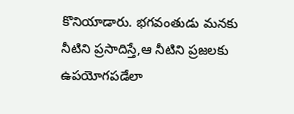కొనియాడారు. భగవంతుడు మనకు నీటిని ప్రసాదిస్తే,ఆ నీటిని ప్రజలకు ఉపయోగపడేలా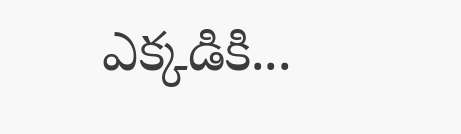ఎక్కడికి...